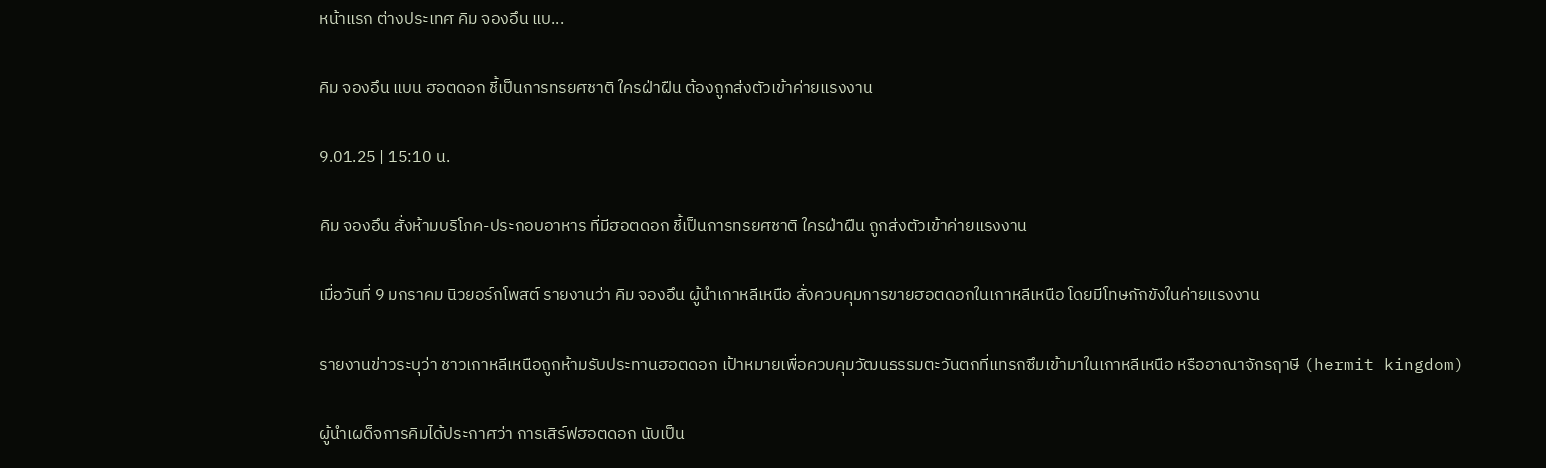หน้าแรก ต่างประเทศ คิม จองอึน แบ...

คิม จองอึน แบน ฮอตดอก ชี้เป็นการทรยศชาติ ใครฝ่าฝืน ต้องถูกส่งตัวเข้าค่ายแรงงาน

9.01.25 | 15:10 น.

คิม จองอึน สั่งห้ามบริโภค-ประกอบอาหาร ที่มีฮอตดอก ชี้เป็นการทรยศชาติ ใครฝ่าฝืน ถูกส่งตัวเข้าค่ายแรงงาน

เมื่อวันที่ 9 มกราคม นิวยอร์กโพสต์ รายงานว่า คิม จองอึน ผู้นำเกาหลีเหนือ สั่งควบคุมการขายฮอตดอกในเกาหลีเหนือ โดยมีโทษกักขังในค่ายแรงงาน

รายงานข่าวระบุว่า ชาวเกาหลีเหนือถูกห้ามรับประทานฮอตดอก เป้าหมายเพื่อควบคุมวัฒนธรรมตะวันตกที่แทรกซึมเข้ามาในเกาหลีเหนือ หรืออาณาจักรฤาษี (hermit kingdom)

ผู้นำเผด็จการคิมได้ประกาศว่า การเสิร์ฟฮอตดอก นับเป็น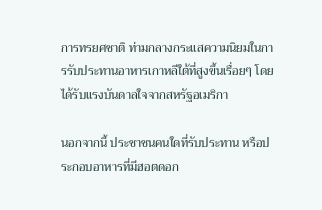การทรยศชาติ ท่ามกลางกระแสความนิยมในการรับประทานอาหารเกาหลีใต้ที่สูงขึ้นเรื่อยๆ โดยได้รับแรงบันดาลใจจากสหรัฐอเมริกา

นอกจากนี้ ประชาชนคนใดที่รับประทาน หรือประกอบอาหารที่มีฮอตดอก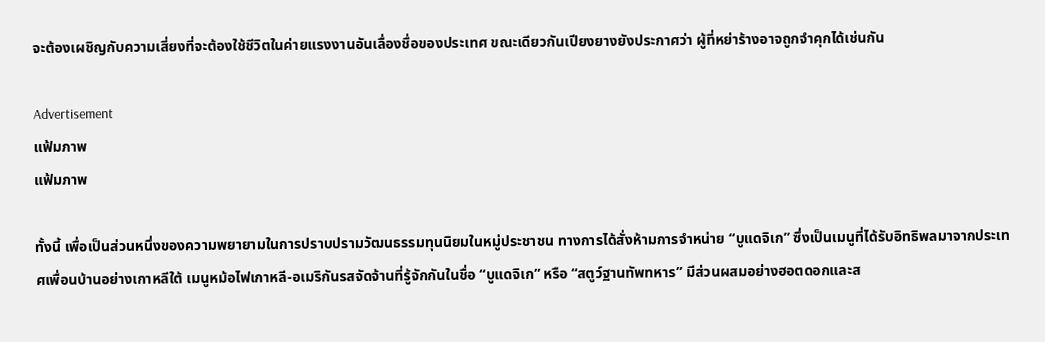จะต้องเผชิญกับความเสี่ยงที่จะต้องใช้ชีวิตในค่ายแรงงานอันเลื่องชื่อของประเทศ ขณะเดียวกันเปียงยางยังประกาศว่า ผู้ที่หย่าร้างอาจถูกจำคุกได้เช่นกัน

Advertisement
แฟ้มภาพ
แฟ้มภาพ

ทั้งนี้ เพื่อเป็นส่วนหนึ่งของความพยายามในการปราบปรามวัฒนธรรมทุนนิยมในหมู่ประชาชน ทางการได้สั่งห้ามการจำหน่าย “บูแดจิเก” ซึ่งเป็นเมนูที่ได้รับอิทธิพลมาจากประเทศเพื่อนบ้านอย่างเกาหลีใต้ เมนูหม้อไฟเกาหลี-อเมริกันรสจัดจ้านที่รู้จักกันในชื่อ “บูแดจิเก” หรือ “สตูว์ฐานทัพทหาร” มีส่วนผสมอย่างฮอตดอกและส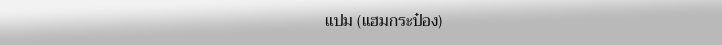แปม (แฮมกระป๋อง)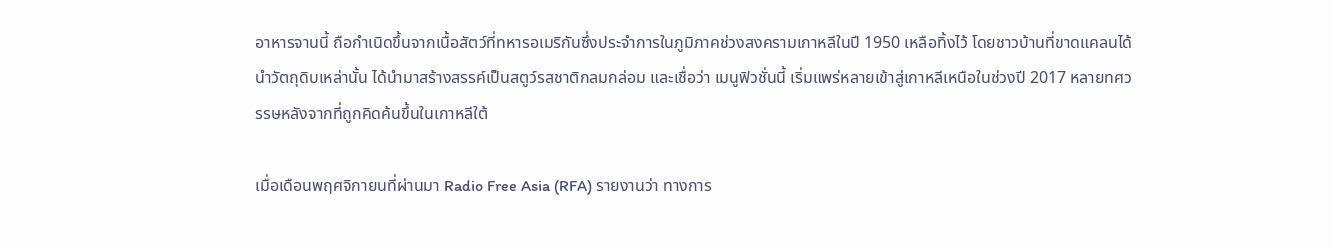อาหารจานนี้ ถือกำเนิดขึ้นจากเนื้อสัตว์ที่ทหารอเมริกันซึ่งประจำการในภูมิภาคช่วงสงครามเกาหลีในปี 1950 เหลือทิ้งไว้ โดยชาวบ้านที่ขาดแคลนได้นำวัตถุดิบเหล่านั้น ได้นำมาสร้างสรรค์เป็นสตูว์รสชาติกลมกล่อม และเชื่อว่า เมนูฟิวชั่นนี้ เริ่มแพร่หลายเข้าสู่เกาหลีเหนือในช่วงปี 2017 หลายทศวรรษหลังจากที่ถูกคิดค้นขึ้นในเกาหลีใต้

เมื่อเดือนพฤศจิกายนที่ผ่านมา Radio Free Asia (RFA) รายงานว่า ทางการ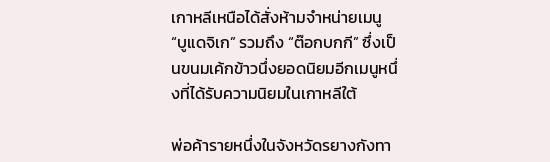เกาหลีเหนือได้สั่งห้ามจำหน่ายเมนู “บูแดจิเก” รวมถึง “ต๊อกบกกี” ซึ่งเป็นขนมเค้กข้าวนึ่งยอดนิยมอีกเมนูหนึ่งที่ได้รับความนิยมในเกาหลีใต้

พ่อค้ารายหนึ่งในจังหวัดรยางกังทา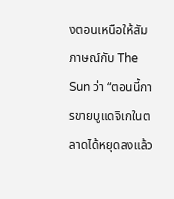งตอนเหนือให้สัมภาษณ์กับ The Sun ว่า “ตอนนี้การขายบูแดจิเกในตลาดได้หยุดลงแล้ว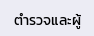ตำรวจและผู้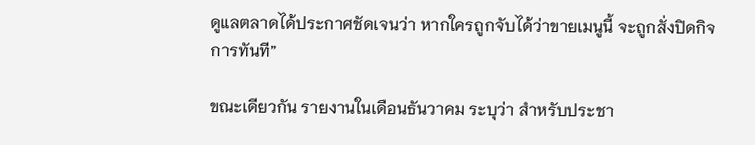ดูแลตลาดได้ประกาศชัดเจนว่า หากใครถูกจับได้ว่าขายเมนูนี้ จะถูกสั่งปิดกิจการทันที”

ขณะเดียวกัน รายงานในเดือนธันวาคม ระบุว่า สำหรับประชา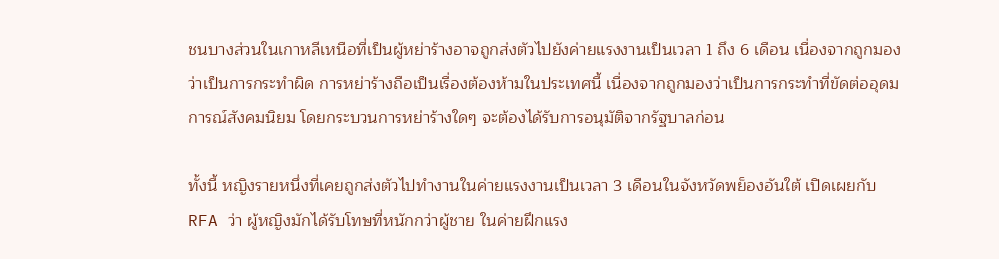ชนบางส่วนในเกาหลีเหนือที่เป็นผู้หย่าร้างอาจถูกส่งตัวไปยังค่ายแรงงานเป็นเวลา 1 ถึง 6 เดือน เนื่องจากถูกมองว่าเป็นการกระทำผิด การหย่าร้างถือเป็นเรื่องต้องห้ามในประเทศนี้ เนื่องจากถูกมองว่าเป็นการกระทำที่ขัดต่ออุดมการณ์สังคมนิยม โดยกระบวนการหย่าร้างใดๆ จะต้องได้รับการอนุมัติจากรัฐบาลก่อน

ทั้งนี้ หญิงรายหนึ่งที่เคยถูกส่งตัวไปทำงานในค่ายแรงงานเป็นเวลา 3 เดือนในจังหวัดพย็องอันใต้ เปิดเผยกับ RFA ว่า ผู้หญิงมักได้รับโทษที่หนักกว่าผู้ชาย ในค่ายฝึกแรง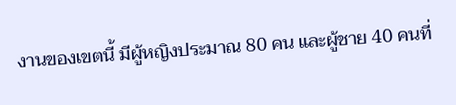งานของเขตนี้ มีผู้หญิงประมาณ 80 คน และผู้ชาย 40 คนที่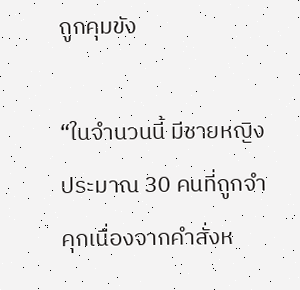ถูกคุมขัง

“ในจำนวนนี้ มีชายหญิงประมาณ 30 คนที่ถูกจำคุกเนื่องจากคำสั่งห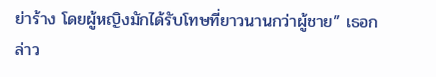ย่าร้าง โดยผู้หญิงมักได้รับโทษที่ยาวนานกว่าผู้ชาย” เธอกล่าว